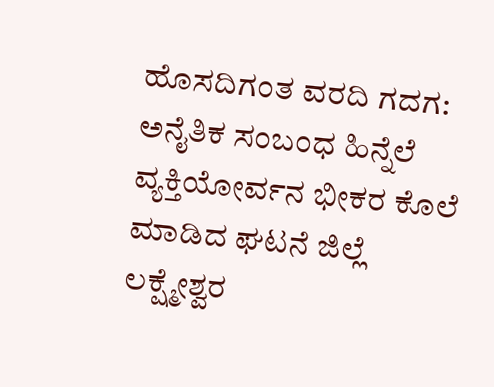ಹೊಸದಿಗಂತ ವರದಿ ಗದಗ:
ಅನೈತಿಕ ಸಂಬಂಧ ಹಿನ್ನೆಲೆ ವ್ಯಕ್ತಿಯೋರ್ವನ ಭೀಕರ ಕೊಲೆ ಮಾಡಿದ ಘಟನೆ ಜಿಲ್ಲೆ ಲಕ್ಷ್ಮೇಶ್ವರ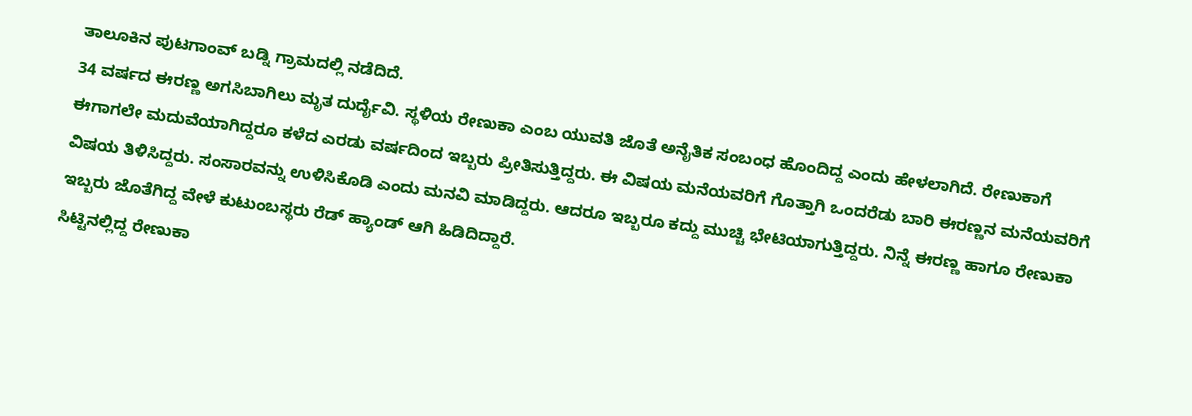ತಾಲೂಕಿನ ಪುಟಗಾಂವ್ ಬಡ್ನಿ ಗ್ರಾಮದಲ್ಲಿ ನಡೆದಿದೆ.
34 ವರ್ಷದ ಈರಣ್ಣ ಅಗಸಿಬಾಗಿಲು ಮೃತ ದುರ್ದೈವಿ. ಸ್ಥಳಿಯ ರೇಣುಕಾ ಎಂಬ ಯುವತಿ ಜೊತೆ ಅನೈತಿಕ ಸಂಬಂಧ ಹೊಂದಿದ್ದ ಎಂದು ಹೇಳಲಾಗಿದೆ. ರೇಣುಕಾಗೆ ಈಗಾಗಲೇ ಮದುವೆಯಾಗಿದ್ದರೂ ಕಳೆದ ಎರಡು ವರ್ಷದಿಂದ ಇಬ್ಬರು ಪ್ರೀತಿಸುತ್ತಿದ್ದರು. ಈ ವಿಷಯ ಮನೆಯವರಿಗೆ ಗೊತ್ತಾಗಿ ಒಂದರೆಡು ಬಾರಿ ಈರಣ್ಣನ ಮನೆಯವರಿಗೆ ವಿಷಯ ತಿಳಿಸಿದ್ದರು. ಸಂಸಾರವನ್ನು ಉಳಿಸಿಕೊಡಿ ಎಂದು ಮನವಿ ಮಾಡಿದ್ದರು. ಆದರೂ ಇಬ್ಬರೂ ಕದ್ದು ಮುಚ್ಚಿ ಭೇಟಿಯಾಗುತ್ತಿದ್ದರು. ನಿನ್ನೆ ಈರಣ್ಣ ಹಾಗೂ ರೇಣುಕಾ ಇಬ್ಬರು ಜೊತೆಗಿದ್ದ ವೇಳೆ ಕುಟುಂಬಸ್ಥರು ರೆಡ್ ಹ್ಯಾಂಡ್ ಆಗಿ ಹಿಡಿದಿದ್ದಾರೆ.
ಸಿಟ್ಟಿನಲ್ಲಿದ್ದ ರೇಣುಕಾ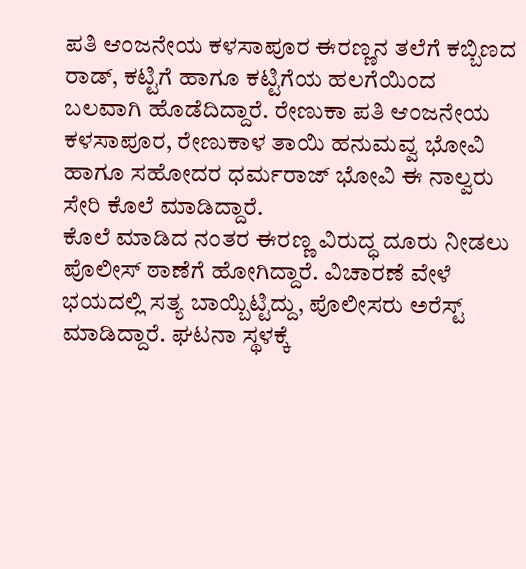ಪತಿ ಆಂಜನೇಯ ಕಳಸಾಪೂರ ಈರಣ್ಣನ ತಲೆಗೆ ಕಬ್ಬಿಣದ ರಾಡ್, ಕಟ್ಟಿಗೆ ಹಾಗೂ ಕಟ್ಟಿಗೆಯ ಹಲಗೆಯಿಂದ ಬಲವಾಗಿ ಹೊಡೆದಿದ್ದಾರೆ. ರೇಣುಕಾ ಪತಿ ಆಂಜನೇಯ ಕಳಸಾಪೂರ, ರೇಣುಕಾಳ ತಾಯಿ ಹನುಮವ್ವ ಭೋವಿ ಹಾಗೂ ಸಹೋದರ ಧರ್ಮರಾಜ್ ಭೋವಿ ಈ ನಾಲ್ವರು ಸೇರಿ ಕೊಲೆ ಮಾಡಿದ್ದಾರೆ.
ಕೊಲೆ ಮಾಡಿದ ನಂತರ ಈರಣ್ಣ ವಿರುದ್ಧ ದೂರು ನೀಡಲು ಪೊಲೀಸ್ ಠಾಣೆಗೆ ಹೋಗಿದ್ದಾರೆ. ವಿಚಾರಣೆ ವೇಳೆ ಭಯದಲ್ಲಿ ಸತ್ಯ ಬಾಯ್ಬಿಟ್ಟಿದ್ದು, ಪೊಲೀಸರು ಅರೆಸ್ಟ್ ಮಾಡಿದ್ದಾರೆ. ಘಟನಾ ಸ್ಥಳಕ್ಕೆ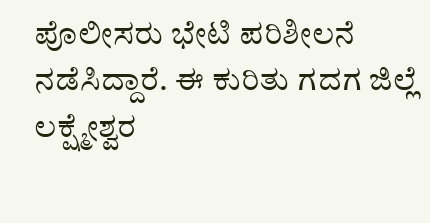ಪೊಲೀಸರು ಭೇಟಿ ಪರಿಶೀಲನೆ ನಡೆಸಿದ್ದಾರೆ. ಈ ಕುರಿತು ಗದಗ ಜಿಲ್ಲೆ ಲಕ್ಷ್ಮೇಶ್ವರ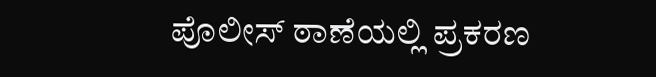ಪೊಲೀಸ್ ಠಾಣೆಯಲ್ಲಿ ಪ್ರಕರಣ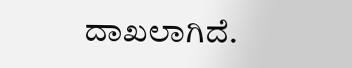ದಾಖಲಾಗಿದೆ.